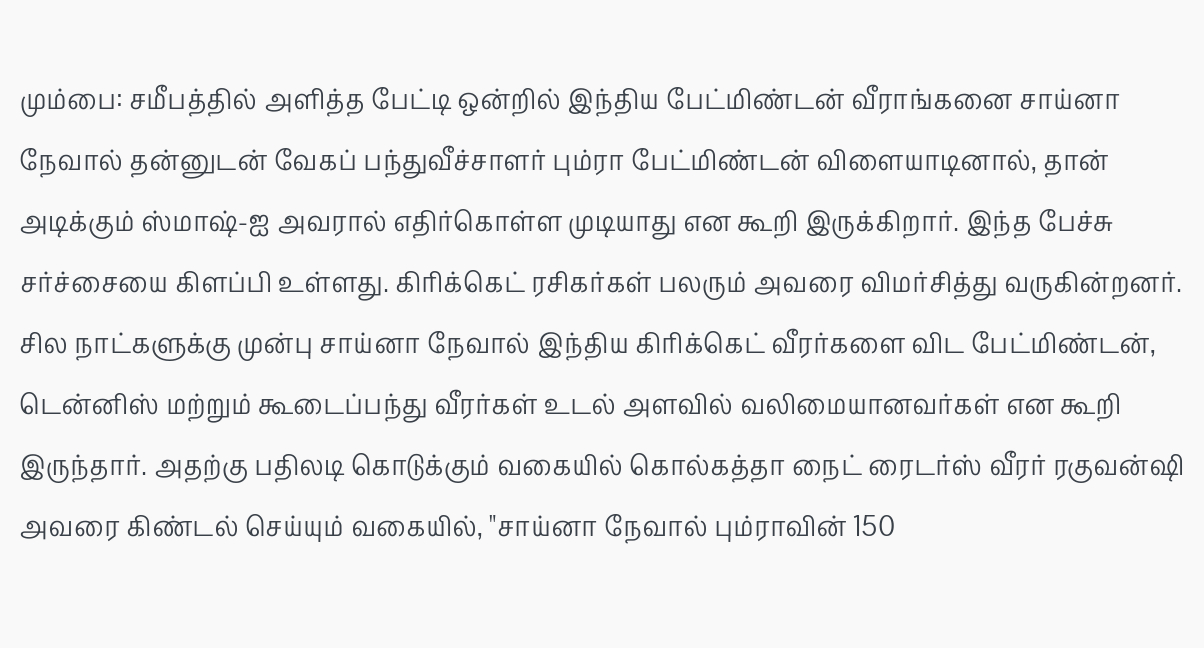மும்பை: சமீபத்தில் அளித்த பேட்டி ஒன்றில் இந்திய பேட்மிண்டன் வீராங்கனை சாய்னா நேவால் தன்னுடன் வேகப் பந்துவீச்சாளர் பும்ரா பேட்மிண்டன் விளையாடினால், தான் அடிக்கும் ஸ்மாஷ்-ஐ அவரால் எதிர்கொள்ள முடியாது என கூறி இருக்கிறார். இந்த பேச்சு சர்ச்சையை கிளப்பி உள்ளது. கிரிக்கெட் ரசிகர்கள் பலரும் அவரை விமர்சித்து வருகின்றனர்.
சில நாட்களுக்கு முன்பு சாய்னா நேவால் இந்திய கிரிக்கெட் வீரர்களை விட பேட்மிண்டன், டென்னிஸ் மற்றும் கூடைப்பந்து வீரர்கள் உடல் அளவில் வலிமையானவர்கள் என கூறி இருந்தார். அதற்கு பதிலடி கொடுக்கும் வகையில் கொல்கத்தா நைட் ரைடர்ஸ் வீரர் ரகுவன்ஷி அவரை கிண்டல் செய்யும் வகையில், "சாய்னா நேவால் பும்ராவின் 150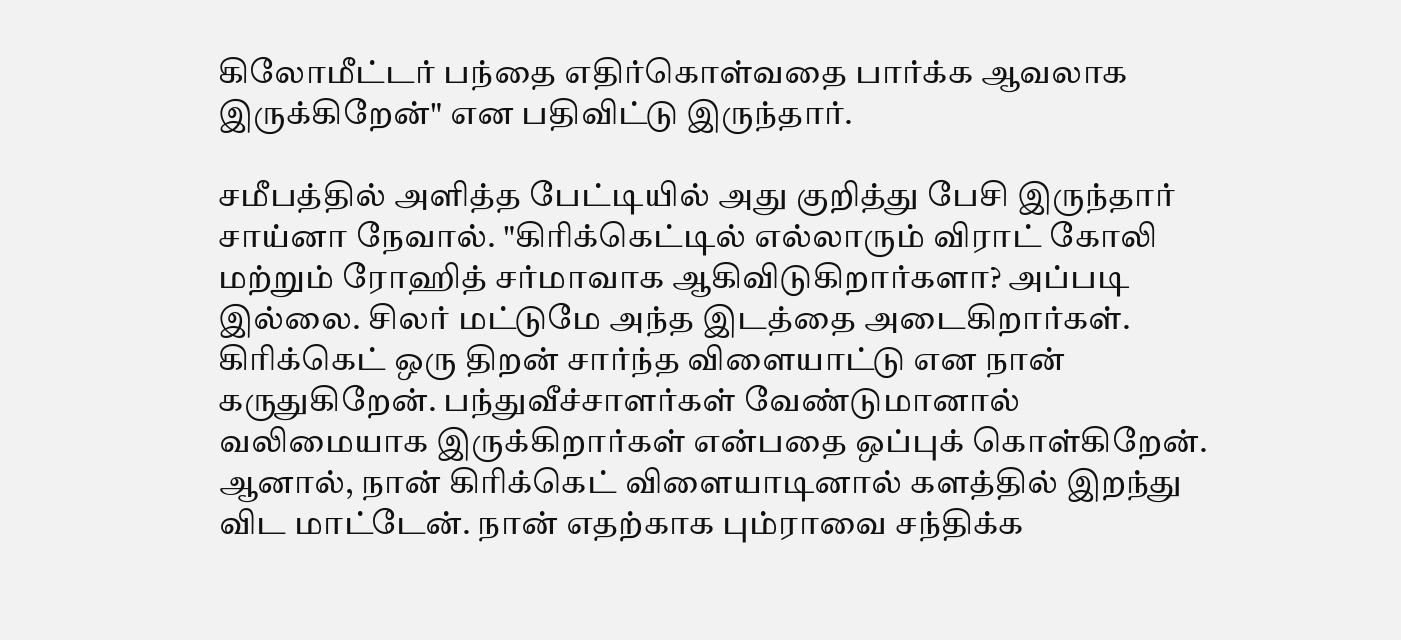கிலோமீட்டர் பந்தை எதிர்கொள்வதை பார்க்க ஆவலாக இருக்கிறேன்" என பதிவிட்டு இருந்தார்.

சமீபத்தில் அளித்த பேட்டியில் அது குறித்து பேசி இருந்தார் சாய்னா நேவால். "கிரிக்கெட்டில் எல்லாரும் விராட் கோலி மற்றும் ரோஹித் சர்மாவாக ஆகிவிடுகிறார்களா? அப்படி இல்லை. சிலர் மட்டுமே அந்த இடத்தை அடைகிறார்கள். கிரிக்கெட் ஒரு திறன் சார்ந்த விளையாட்டு என நான் கருதுகிறேன். பந்துவீச்சாளர்கள் வேண்டுமானால் வலிமையாக இருக்கிறார்கள் என்பதை ஒப்புக் கொள்கிறேன். ஆனால், நான் கிரிக்கெட் விளையாடினால் களத்தில் இறந்து விட மாட்டேன். நான் எதற்காக பும்ராவை சந்திக்க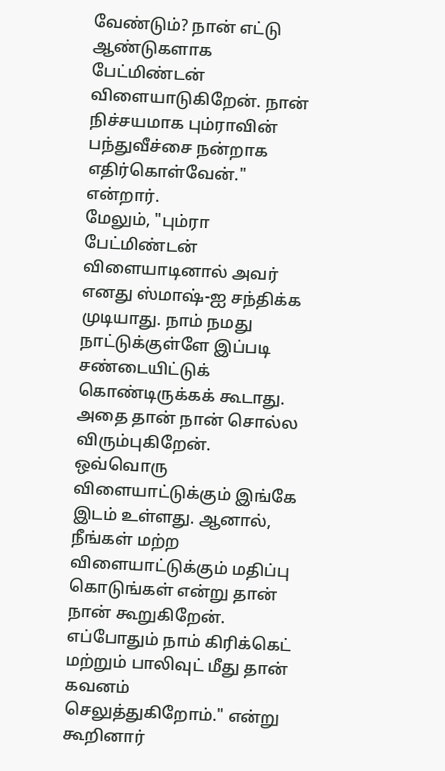வேண்டும்? நான் எட்டு ஆண்டுகளாக பேட்மிண்டன் விளையாடுகிறேன். நான் நிச்சயமாக பும்ராவின் பந்துவீச்சை நன்றாக எதிர்கொள்வேன்." என்றார்.
மேலும், "பும்ரா பேட்மிண்டன் விளையாடினால் அவர் எனது ஸ்மாஷ்-ஐ சந்திக்க முடியாது. நாம் நமது நாட்டுக்குள்ளே இப்படி சண்டையிட்டுக் கொண்டிருக்கக் கூடாது. அதை தான் நான் சொல்ல விரும்புகிறேன். ஒவ்வொரு விளையாட்டுக்கும் இங்கே இடம் உள்ளது. ஆனால், நீங்கள் மற்ற விளையாட்டுக்கும் மதிப்பு கொடுங்கள் என்று தான் நான் கூறுகிறேன். எப்போதும் நாம் கிரிக்கெட் மற்றும் பாலிவுட் மீது தான் கவனம் செலுத்துகிறோம்." என்று கூறினார்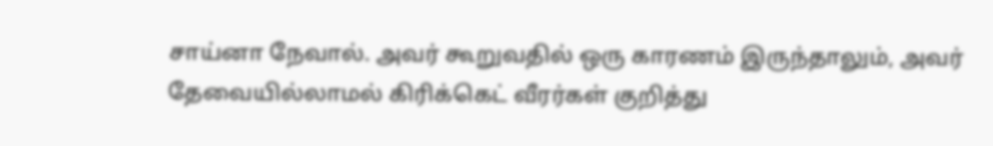சாய்னா நேவால். அவர் கூறுவதில் ஒரு காரணம் இருந்தாலும், அவர் தேவையில்லாமல் கிரிக்கெட் வீரர்கள் குறித்து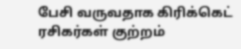பேசி வருவதாக கிரிக்கெட் ரசிகர்கள் குற்றம்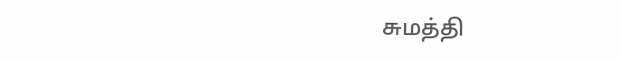சுமத்தி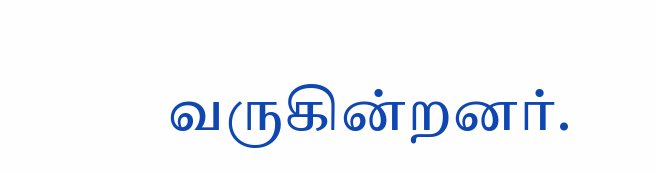வருகின்றனர்.